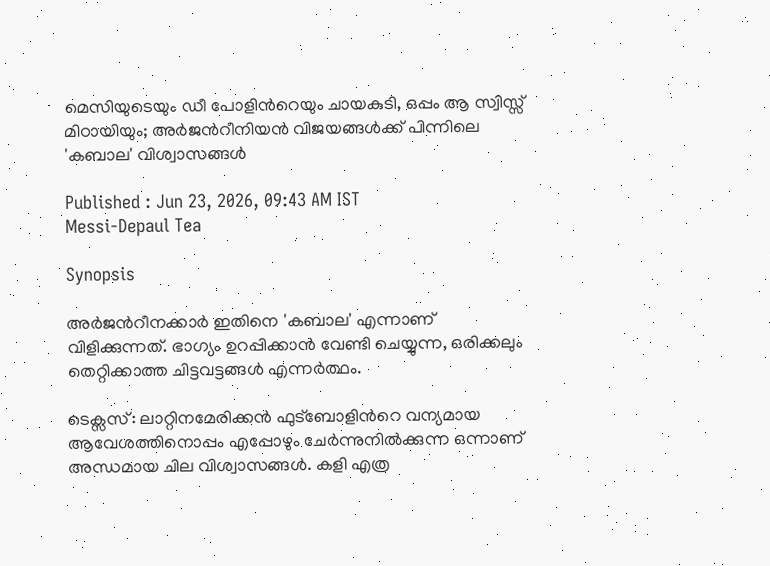മെസിയുടെയും ഡീ പോളിന്‍റെയും ചായകുടി, ഒപ്പം ആ സ്വിസ്സ് മിഠായിയും; അർജന്‍റീനിയൻ വിജയങ്ങൾക്ക് പിന്നിലെ 'കബാല' വിശ്വാസങ്ങള്‍

Published : Jun 23, 2026, 09:43 AM IST
Messi-Depaul Tea

Synopsis

അർജന്‍റീനക്കാർ ഇതിനെ 'കബാല' എന്നാണ് വിളിക്കുന്നത്. ഭാഗ്യം ഉറപ്പിക്കാൻ വേണ്ടി ചെയ്യുന്ന, ഒരിക്കലും തെറ്റിക്കാത്ത ചിട്ടവട്ടങ്ങൾ എന്നർത്ഥം.

ടെക്സസ്: ലാറ്റിനമേരിക്കൻ ഫുട്ബോളിന്‍റെ വന്യമായ ആവേശത്തിനൊപ്പം എപ്പോഴും ചേർന്നുനിൽക്കുന്ന ഒന്നാണ് അന്ധമായ ചില വിശ്വാസങ്ങൾ. കളി എത്ര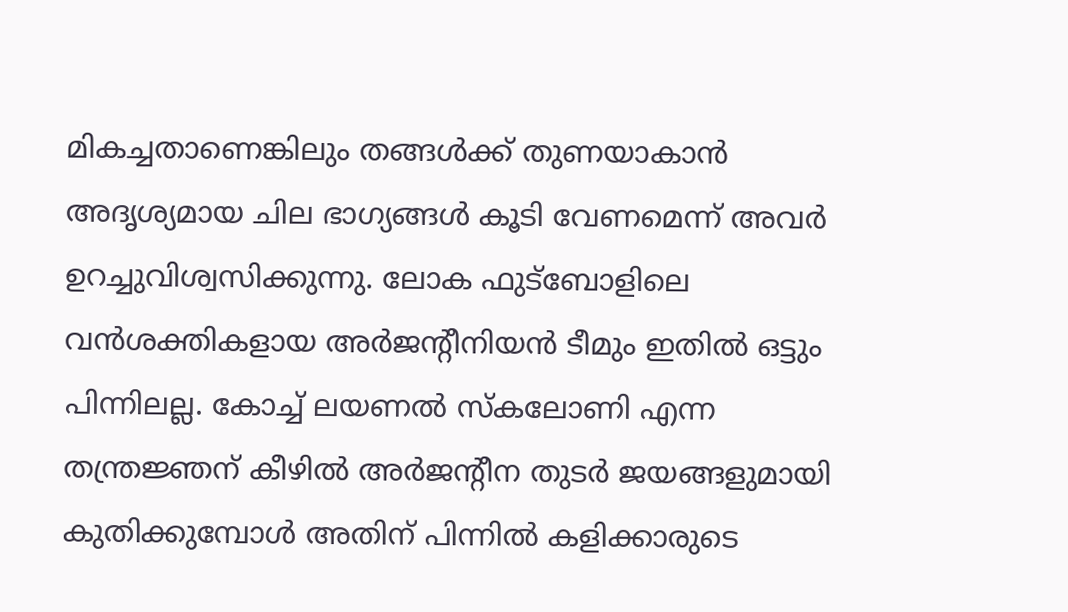മികച്ചതാണെങ്കിലും തങ്ങൾക്ക് തുണയാകാൻ അദൃശ്യമായ ചില ഭാഗ്യങ്ങൾ കൂടി വേണമെന്ന് അവർ ഉറച്ചുവിശ്വസിക്കുന്നു. ലോക ഫുട്ബോളിലെ വൻശക്തികളായ അർജന്‍റീനിയൻ ടീമും ഇതിൽ ഒട്ടും പിന്നിലല്ല. കോച്ച് ലയണൽ സ്കലോണി എന്ന തന്ത്രജ്ഞന് കീഴിൽ അർജന്‍റീന തുടർ ജയങ്ങളുമായി കുതിക്കുമ്പോള്‍ അതിന് പിന്നിൽ കളിക്കാരുടെ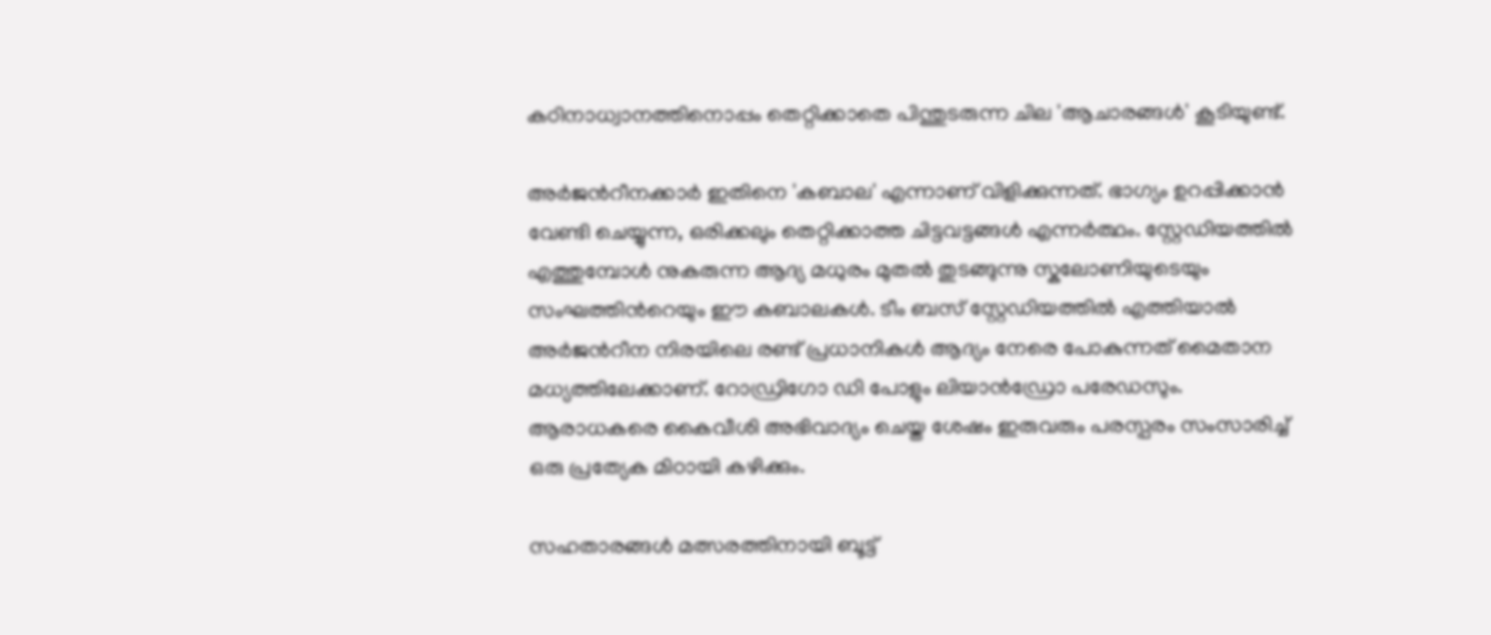കഠിനാധ്വാനത്തിനൊപ്പം തെറ്റിക്കാതെ പിന്തുടരുന്ന ചില 'ആചാരങ്ങൾ' കൂടിയുണ്ട്.

അർജന്‍റീനക്കാർ ഇതിനെ 'കബാല' എന്നാണ് വിളിക്കുന്നത്. ഭാഗ്യം ഉറപ്പിക്കാൻ വേണ്ടി ചെയ്യുന്ന, ഒരിക്കലും തെറ്റിക്കാത്ത ചിട്ടവട്ടങ്ങൾ എന്നർത്ഥം. സ്റ്റേഡിയത്തിൽ എത്തുമ്പോൾ നുകരുന്ന ആദ്യ മധുരം മുതൽ തുടങ്ങുന്നു സ്കലോണിയുടെയും സംഘത്തിന്‍റെയും ഈ കബാലകൾ. ടീം ബസ് സ്റ്റേഡിയത്തിൽ എത്തിയാൽ അർജന്‍റീന നിരയിലെ രണ്ട് പ്രധാനികൾ ആദ്യം നേരെ പോകുന്നത് മൈതാന മധ്യത്തിലേക്കാണ്. റോഡ്രിഗോ ഡി പോളും ലിയാൻഡ്രോ പരേഡസും. ആരാധകരെ കൈവീശി അഭിവാദ്യം ചെയ്ത ശേഷം ഇരുവരും പരസ്പരം സംസാരിച്ച് ഒരു പ്രത്യേക മിഠായി കഴിക്കും.

സഹതാരങ്ങൾ മത്സരത്തിനായി ബൂട്ട്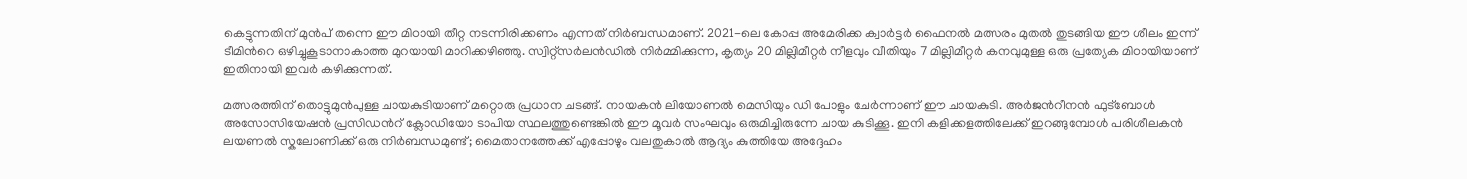കെട്ടുന്നതിന് മുൻപ് തന്നെ ഈ മിഠായി തീറ്റ നടന്നിരിക്കണം എന്നത് നിർബന്ധമാണ്. 2021-ലെ കോപ്പ അമേരിക്ക ക്വാർട്ടർ ഫൈനൽ മത്സരം മുതൽ തുടങ്ങിയ ഈ ശീലം ഇന്ന് ടീമിന്‍റെ ഒഴിച്ചുകൂടാനാകാത്ത മുറയായി മാറിക്കഴിഞ്ഞു. സ്വിറ്റ്സർലൻഡിൽ നിർമ്മിക്കുന്ന, കൃത്യം 20 മില്ലിമീറ്റർ നീളവും വീതിയും 7 മില്ലിമീറ്റർ കനവുമുള്ള ഒരു പ്രത്യേക മിഠായിയാണ് ഇതിനായി ഇവർ കഴിക്കുന്നത്.

മത്സരത്തിന് തൊട്ടുമുൻപുള്ള ചായകുടിയാണ് മറ്റൊരു പ്രധാന ചടങ്ങ്. നായകൻ ലിയോണൽ മെസിയും ഡി പോളും ചേർന്നാണ് ഈ ചായകുടി. അർജന്‍റീനൻ ഫുട്ബോൾ അസോസിയേഷൻ പ്രസിഡന്‍റ് ക്ലോഡിയോ ടാപിയ സ്ഥലത്തുണ്ടെങ്കിൽ ഈ മൂവർ സംഘവും ഒരുമിച്ചിരുന്നേ ചായ കുടിക്കൂ. ഇനി കളിക്കളത്തിലേക്ക് ഇറങ്ങുമ്പോൾ പരിശീലകൻ ലയണൽ സ്കലോണിക്ക് ഒരു നിർബന്ധമുണ്ട്; മൈതാനത്തേക്ക് എപ്പോഴും വലതുകാൽ ആദ്യം കുത്തിയേ അദ്ദേഹം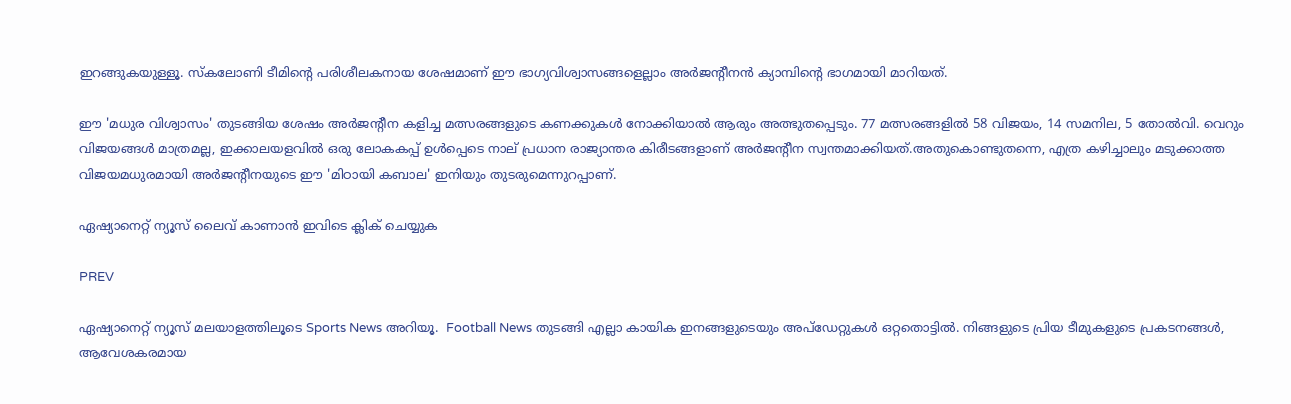ഇറങ്ങുകയുള്ളൂ. സ്കലോണി ടീമിന്‍റെ പരിശീലകനായ ശേഷമാണ് ഈ ഭാഗ്യവിശ്വാസങ്ങളെല്ലാം അർജന്‍റീനൻ ക്യാമ്പിന്‍റെ ഭാഗമായി മാറിയത്.

ഈ 'മധുര വിശ്വാസം' തുടങ്ങിയ ശേഷം അർജന്‍റീന കളിച്ച മത്സരങ്ങളുടെ കണക്കുകൾ നോക്കിയാൽ ആരും അത്ഭുതപ്പെടും. 77 മത്സരങ്ങളിൽ 58 വിജയം, 14 സമനില, 5 തോല്‍വി. വെറും വിജയങ്ങൾ മാത്രമല്ല, ഇക്കാലയളവിൽ ഒരു ലോകകപ്പ് ഉൾപ്പെടെ നാല് പ്രധാന രാജ്യാന്തര കിരീടങ്ങളാണ് അർജന്‍റീന സ്വന്തമാക്കിയത്.അതുകൊണ്ടുതന്നെ, എത്ര കഴിച്ചാലും മടുക്കാത്ത വിജയമധുരമായി അർജന്‍റീനയുടെ ഈ 'മിഠായി കബാല' ഇനിയും തുടരുമെന്നുറപ്പാണ്.

ഏഷ്യാനെറ്റ് ന്യൂസ് ലൈവ് കാണാന്‍ ഇവിടെ ക്ലിക് ചെയ്യുക

PREV

ഏഷ്യാനെറ്റ് ന്യൂസ് മലയാളത്തിലൂടെ Sports News അറിയൂ.  Football News തുടങ്ങി എല്ലാ കായിക ഇനങ്ങളുടെയും അപ്‌ഡേറ്റുകൾ ഒറ്റതൊട്ടിൽ. നിങ്ങളുടെ പ്രിയ ടീമുകളുടെ പ്രകടനങ്ങൾ, ആവേശകരമായ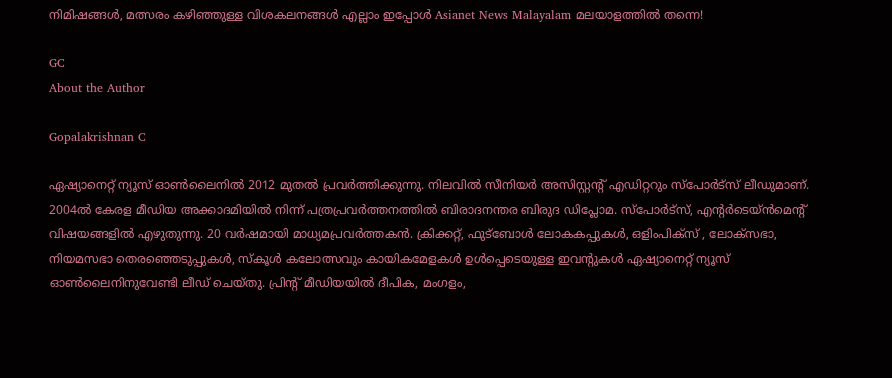നിമിഷങ്ങൾ, മത്സരം കഴിഞ്ഞുള്ള വിശകലനങ്ങൾ എല്ലാം ഇപ്പോൾ Asianet News Malayalam മലയാളത്തിൽ തന്നെ!

GC
About the Author

Gopalakrishnan C

ഏഷ്യാനെറ്റ് ന്യൂസ് ഓണ്‍ലൈനില്‍ 2012 മുതല്‍ പ്രവര്‍ത്തിക്കുന്നു. നിലവില്‍ സീനിയര്‍ അസിസ്റ്റന്‍റ് എഡിറ്ററും സ്പോർട്സ് ലീഡുമാണ്. 2004ൽ കേരള മീഡിയ അക്കാദമിയില്‍ നിന്ന് പത്രപ്രവര്‍ത്തനത്തില്‍ ബിരാദനന്തര ബിരുദ ഡിപ്ലോമ. സ്പോര്‍ട്സ്, എന്‍റര്‍ടെയ്ൻമെന്‍റ് വിഷയങ്ങളില്‍ എഴുതുന്നു. 20 വര്‍ഷമായി മാധ്യമപ്രവര്‍ത്തകൻ. ക്രിക്കറ്റ്, ഫുട്ബോള്‍ ലോകകപ്പുകൾ, ഒളിംപിക്സ് , ലോക്സഭാ, നിയമസഭാ തെരഞ്ഞെടുപ്പുകള്‍, സ്കൂള്‍ കലോത്സവും കായികമേളകള്‍ ഉള്‍പ്പെടെയുള്ള ഇവന്‍റുകള്‍ ഏഷ്യാനെറ്റ് ന്യൂസ് ഓണ്‍ലൈനിനുവേണ്ടി ലീഡ് ചെയ്തു. പ്രിന്‍റ് മീഡിയയില്‍ ദീപിക, മംഗളം,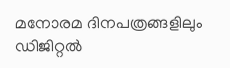മനോരമ ദിനപത്രങ്ങളിലും ഡിജിറ്റൽ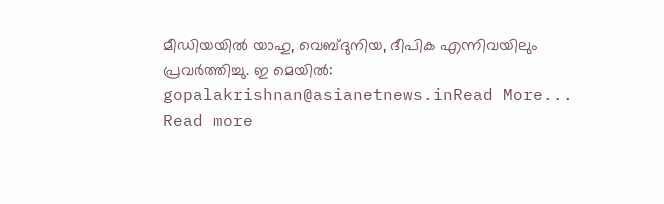മീഡിയയില്‍ യാഹു, വെബ്ദുനിയ, ദീപിക എന്നിവയിലും പ്രവര്‍ത്തിച്ചു. ഇ മെയില്‍: gopalakrishnan@asianetnews.inRead More...
Read more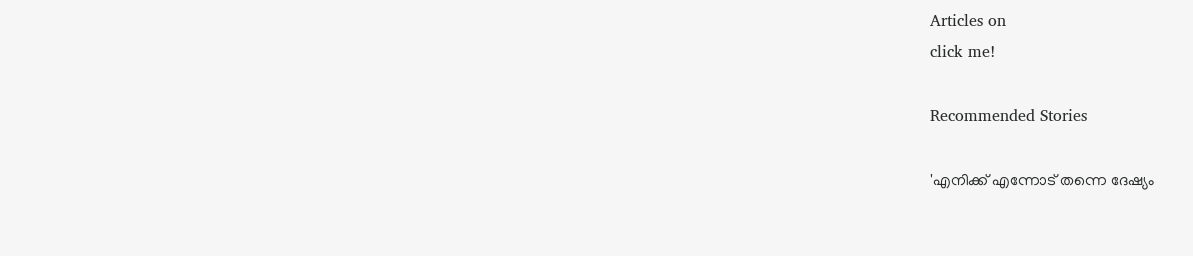Articles on
click me!

Recommended Stories

'എനിക്ക് എന്നോട് തന്നെ ദേഷ്യം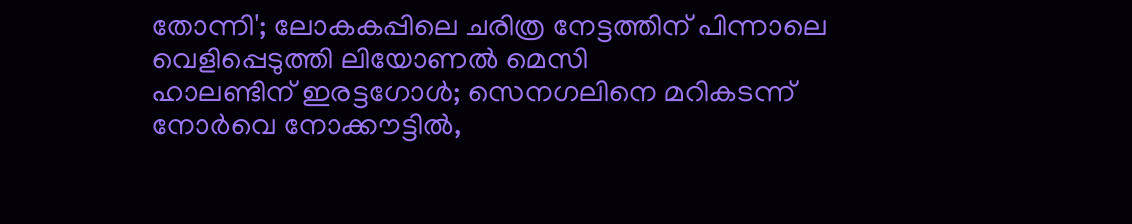തോന്നി'; ലോകകപ്പിലെ ചരിത്ര നേട്ടത്തിന് പിന്നാലെ വെളിപ്പെടുത്തി ലിയോണല്‍ മെസി
ഹാലണ്ടിന് ഇരട്ടഗോള്‍; സെനഗലിനെ മറികടന്ന് നോര്‍വെ നോക്കൗട്ടില്‍,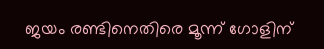ജയം രണ്ടിനെതിരെ മൂന്ന് ഗോളിന്